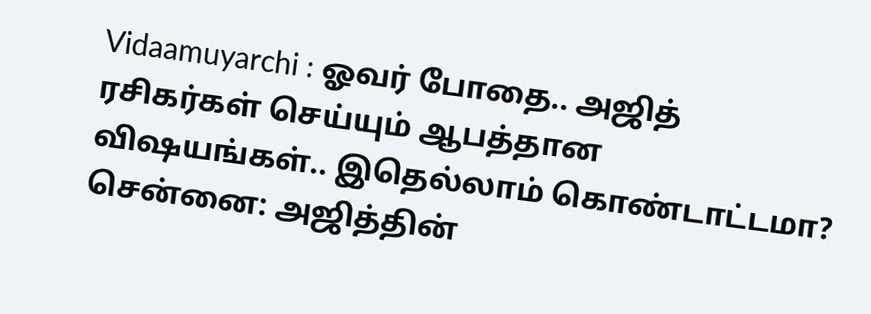Vidaamuyarchi : ஓவர் போதை.. அஜித் ரசிகர்கள் செய்யும் ஆபத்தான விஷயங்கள்.. இதெல்லாம் கொண்டாட்டமா?
சென்னை: அஜித்தின்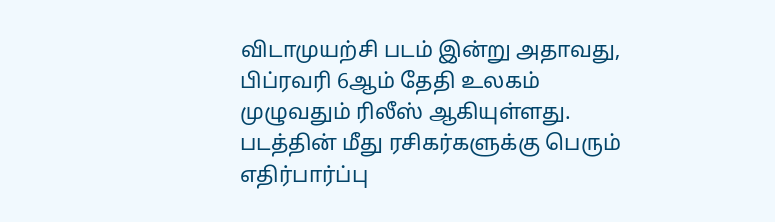விடாமுயற்சி படம் இன்று அதாவது, பிப்ரவரி 6ஆம் தேதி உலகம் முழுவதும் ரிலீஸ் ஆகியுள்ளது. படத்தின் மீது ரசிகர்களுக்கு பெரும் எதிர்பார்ப்பு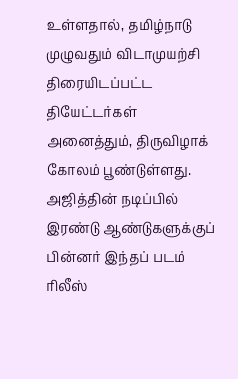உள்ளதால், தமிழ்நாடு முழுவதும் விடாமுயற்சி திரையிடப்பட்ட தியேட்டர்கள் அனைத்தும், திருவிழாக் கோலம் பூண்டுள்ளது. அஜித்தின் நடிப்பில் இரண்டு ஆண்டுகளுக்குப் பின்னர் இந்தப் படம் ரிலீஸ்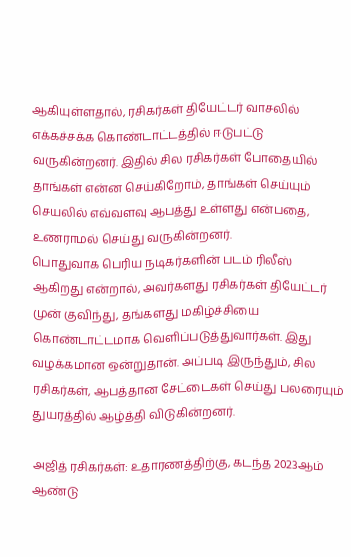ஆகியுள்ளதால், ரசிகர்கள் தியேட்டர் வாசலில் எக்கச்சக்க கொண்டாட்டத்தில் ஈடுபட்டு வருகின்றனர். இதில் சில ரசிகர்கள் போதையில் தாங்கள் என்ன செய்கிறோம், தாங்கள் செய்யும் செயலில் எவ்வளவு ஆபத்து உள்ளது என்பதை, உணராமல் செய்து வருகின்றனர்.
பொதுவாக பெரிய நடிகர்களின் படம் ரிலீஸ் ஆகிறது என்றால், அவர்களது ரசிகர்கள் தியேட்டர் முன் குவிந்து, தங்களது மகிழ்ச்சியை கொண்டாட்டமாக வெளிப்படுத்துவார்கள். இது வழக்கமான ஒன்றுதான். அப்படி இருந்தும், சில ரசிகர்கள், ஆபத்தான சேட்டைகள் செய்து பலரையும் துயரத்தில் ஆழ்த்தி விடுகின்றனர்.

அஜித் ரசிகர்கள்: உதாரணத்திற்கு, கடந்த 2023ஆம் ஆண்டு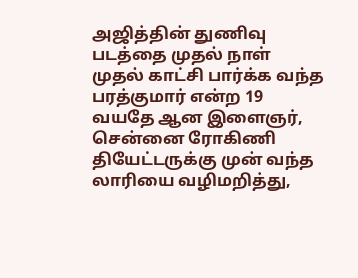அஜித்தின் துணிவு படத்தை முதல் நாள் முதல் காட்சி பார்க்க வந்த பரத்குமார் என்ற 19 வயதே ஆன இளைஞர், சென்னை ரோகிணி தியேட்டருக்கு முன் வந்த லாரியை வழிமறித்து,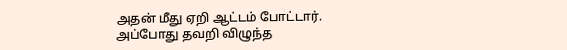அதன் மீது ஏறி ஆட்டம் போட்டார். அப்போது தவறி விழுந்த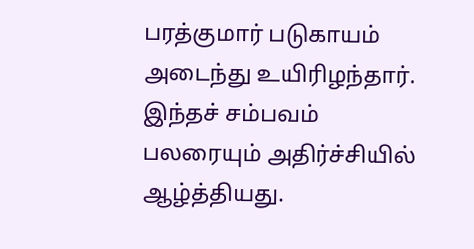பரத்குமார் படுகாயம் அடைந்து உயிரிழந்தார். இந்தச் சம்பவம் பலரையும் அதிர்ச்சியில் ஆழ்த்தியது.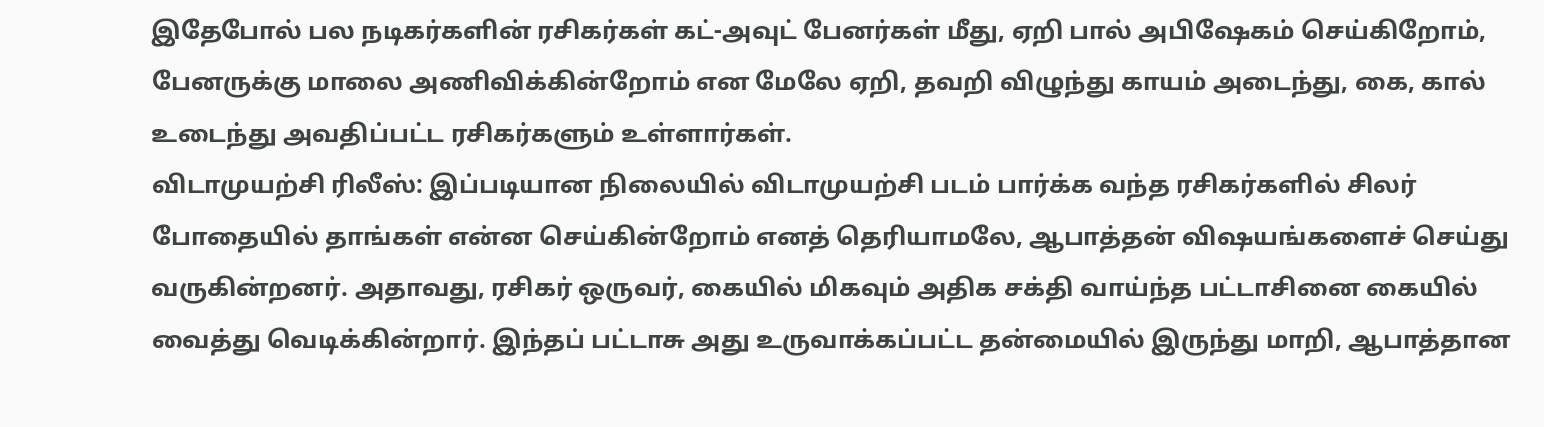இதேபோல் பல நடிகர்களின் ரசிகர்கள் கட்-அவுட் பேனர்கள் மீது, ஏறி பால் அபிஷேகம் செய்கிறோம், பேனருக்கு மாலை அணிவிக்கின்றோம் என மேலே ஏறி, தவறி விழுந்து காயம் அடைந்து, கை, கால் உடைந்து அவதிப்பட்ட ரசிகர்களும் உள்ளார்கள்.
விடாமுயற்சி ரிலீஸ்: இப்படியான நிலையில் விடாமுயற்சி படம் பார்க்க வந்த ரசிகர்களில் சிலர் போதையில் தாங்கள் என்ன செய்கின்றோம் எனத் தெரியாமலே, ஆபாத்தன் விஷயங்களைச் செய்து வருகின்றனர். அதாவது, ரசிகர் ஒருவர், கையில் மிகவும் அதிக சக்தி வாய்ந்த பட்டாசினை கையில் வைத்து வெடிக்கின்றார். இந்தப் பட்டாசு அது உருவாக்கப்பட்ட தன்மையில் இருந்து மாறி, ஆபாத்தான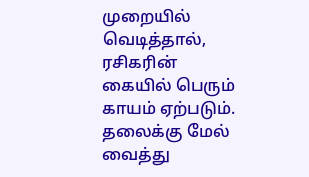முறையில் வெடித்தால், ரசிகரின் கையில் பெரும் காயம் ஏற்படும். தலைக்கு மேல் வைத்து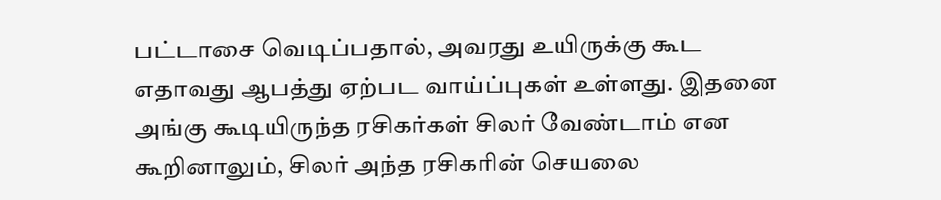பட்டாசை வெடிப்பதால், அவரது உயிருக்கு கூட எதாவது ஆபத்து ஏற்பட வாய்ப்புகள் உள்ளது. இதனை அங்கு கூடியிருந்த ரசிகர்கள் சிலர் வேண்டாம் என கூறினாலும், சிலர் அந்த ரசிகரின் செயலை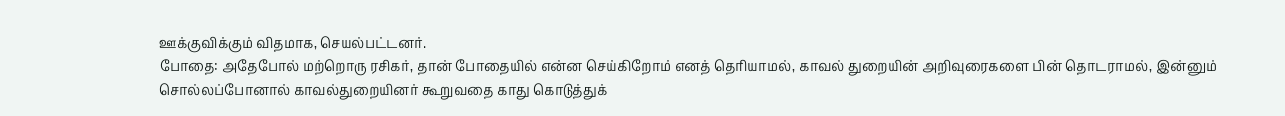ஊக்குவிக்கும் விதமாக, செயல்பட்டனர்.
போதை: அதேபோல் மற்றொரு ரசிகர், தான் போதையில் என்ன செய்கிறோம் எனத் தெரியாமல், காவல் துறையின் அறிவுரைகளை பின் தொடராமல், இன்னும் சொல்லப்போனால் காவல்துறையினர் கூறுவதை காது கொடுத்துக்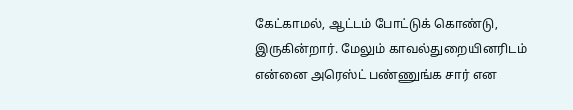கேட்காமல், ஆட்டம் போட்டுக் கொண்டு, இருகின்றார். மேலும் காவல்துறையினரிடம் என்னை அரெஸ்ட் பண்ணுங்க சார் என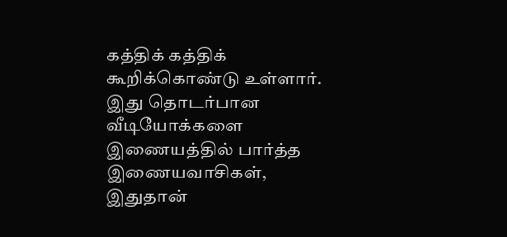கத்திக் கத்திக் கூறிக்கொண்டு உள்ளார். இது தொடர்பான வீடியோக்களை இணையத்தில் பார்த்த இணையவாசிகள், இதுதான்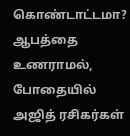கொண்டாட்டமா? ஆபத்தை உணராமல், போதையில் அஜித் ரசிகர்கள்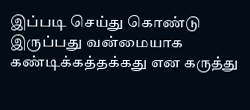இப்படி செய்து கொண்டு இருப்பது வன்மையாக கண்டிக்கத்தக்கது என கருத்து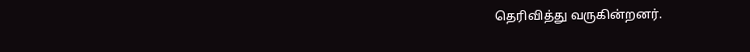தெரிவித்து வருகின்றனர்.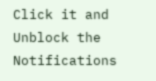Click it and Unblock the Notifications